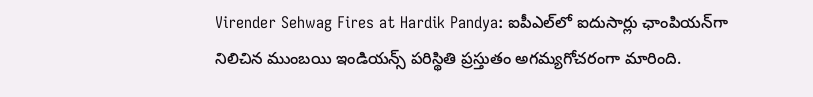Virender Sehwag Fires at Hardik Pandya: ఐపీఎల్‌లో ఐదుసార్లు ఛాంపియన్‌గా నిలిచిన ముంబయి ఇండియన్స్ పరిస్థితి ప్రస్తుతం అగమ్యగోచరంగా మారింది.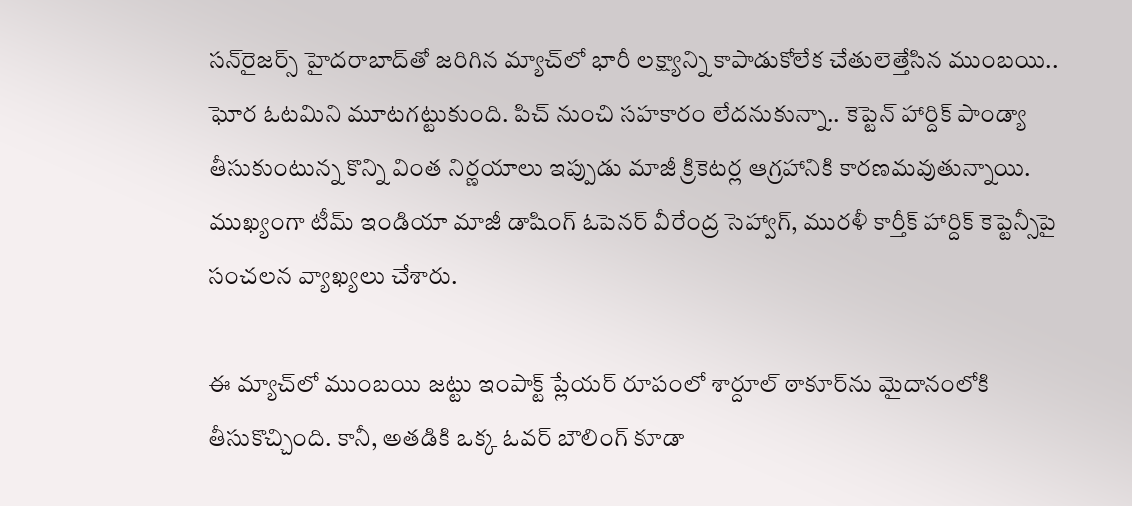సన్‌రైజర్స్ హైదరాబాద్‌తో జరిగిన మ్యాచ్‌లో భారీ లక్ష్యాన్ని కాపాడుకోలేక చేతులెత్తేసిన ముంబయి.. ఘోర ఓటమిని మూటగట్టుకుంది. పిచ్ నుంచి సహకారం లేదనుకున్నా.. కెప్టెన్ హార్దిక్ పాండ్యా తీసుకుంటున్న కొన్ని వింత నిర్ణయాలు ఇప్పుడు మాజీ క్రికెటర్ల ఆగ్రహానికి కారణమవుతున్నాయి. ముఖ్యంగా టీమ్ ఇండియా మాజీ డాషింగ్ ఓపెనర్ వీరేంద్ర సెహ్వాగ్, మురళీ కార్తీక్ హార్దిక్ కెప్టెన్సీపై సంచలన వ్యాఖ్యలు చేశారు.

ఈ మ్యాచ్‌లో ముంబయి జట్టు ఇంపాక్ట్ ప్లేయర్ రూపంలో శార్దూల్ ఠాకూర్‌ను మైదానంలోకి తీసుకొచ్చింది. కానీ, అతడికి ఒక్క ఓవర్ బౌలింగ్ కూడా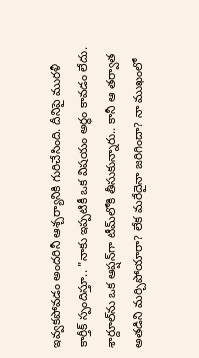ఇవ్వకపోవడం అందరినీ ఆశ్చర్యానికి గురిచేసింది. దీనిపై మురళీ కార్తీక్ స్పందిస్తూ.. "నాకు ఇప్పటికీ ఒక విషయం అర్థం కావడం లేదు. శార్దూల్‌ను ఒక ఆప్షన్‌గా టీమ్‌లోకి తీసుకున్నారు.. కానీ ఆ తర్వాత అతడిని మర్చిపోయారా? లేక మరేదైనా జరిగిందా? నా ముఖంలో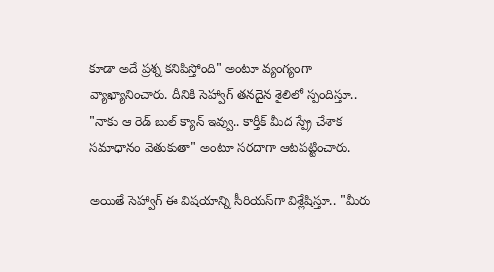కూడా అదే ప్రశ్న కనిపిస్తోంది" అంటూ వ్యంగ్యంగా వ్యాఖ్యానించారు. దీనికి సెహ్వాగ్ తనదైన శైలిలో స్పందిస్తూ.. "నాకు ఆ రెడ్ బుల్ క్యాన్ ఇవ్వు.. కార్తీక్ మీద స్ప్రే చేశాక సమాధానం వెతుకుతా" అంటూ సరదాగా ఆటపట్టించారు.

అయితే సెహ్వాగ్ ఈ విషయాన్ని సీరియస్‌గా విశ్లేషిస్తూ.. "మీరు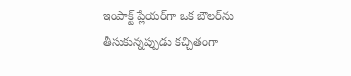ఇంపాక్ట్ ప్లేయర్‌గా ఒక బౌలర్‌ను తీసుకున్నప్పుడు కచ్చితంగా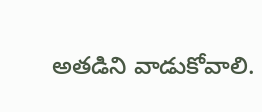అతడిని వాడుకోవాలి.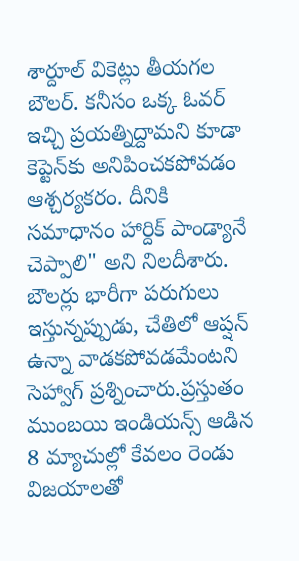శార్దూల్ వికెట్లు తీయగల బౌలర్. కనీసం ఒక్క ఓవర్ ఇచ్చి ప్రయత్నిద్దామని కూడా కెప్టెన్‌కు అనిపించకపోవడం ఆశ్చర్యకరం. దీనికి సమాధానం హార్దిక్ పాండ్యానే చెప్పాలి" అని నిలదీశారు. బౌలర్లు భారీగా పరుగులు ఇస్తున్నప్పుడు, చేతిలో ఆప్షన్ ఉన్నా వాడకపోవడమేంటని సెహ్వాగ్ ప్రశ్నించారు.ప్రస్తుతం ముంబయి ఇండియన్స్ ఆడిన 8 మ్యాచుల్లో కేవలం రెండు విజయాలతో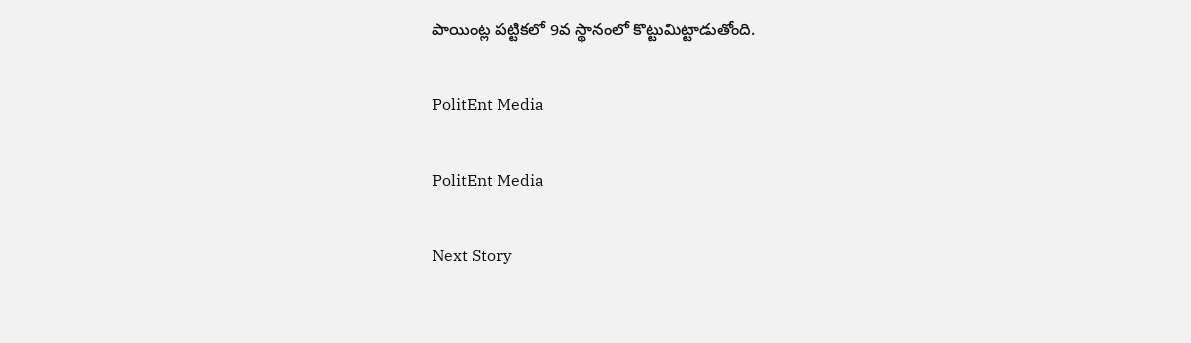పాయింట్ల పట్టికలో 9వ స్థానంలో కొట్టుమిట్టాడుతోంది.

PolitEnt Media

PolitEnt Media

Next Story